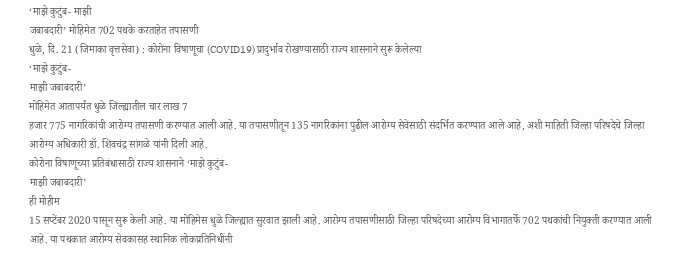‘माझे कुटुंब- माझी
जबाबदारी’ मोहिमेत 702 पथके करताहेत तपासणी
धुळे, दि. 21 (जिमाका वृत्तसेवा) : कोरोना विषाणूचा (COVID19) प्रादुर्भाव रोखण्यासाठी राज्य शासनाने सुरू केलेल्या
‘माझे कुटुंब-
माझी जबाबदारी’
मोहिमेत आतापर्यंत धुळे जिल्ह्यातील चार लाख 7
हजार 775 नागरिकांची आरोग्य तपासणी करण्यात आली आहे. या तपासणीतून 135 नागरिकांना पुढील आरोग्य सेवेसाठी संदर्भित करण्यात आले आहे, अशी माहिती जिल्हा परिषदेचे जिल्हा आरोग्य अधिकारी डॉ. शिवचंद्र सांगळे यांनी दिली आहे.
कोरोना विषाणूच्या प्रतिबंधासाठी राज्य शासनाने ‘माझे कुटुंब-
माझी जबाबदारी’
ही मोहीम
15 सप्टेंबर 2020 पासून सुरू केली आहे. या मोहिमेस धुळे जिल्ह्यात सुरवात झाली आहे. आरोग्य तपासणीसाठी जिल्हा परिषदेच्या आरोग्य विभागातर्फे 702 पथकांची नियुक्ती करण्यात आली आहे. या पथकात आरोग्य सेवकासह स्थानिक लोकप्रतिनिधींनी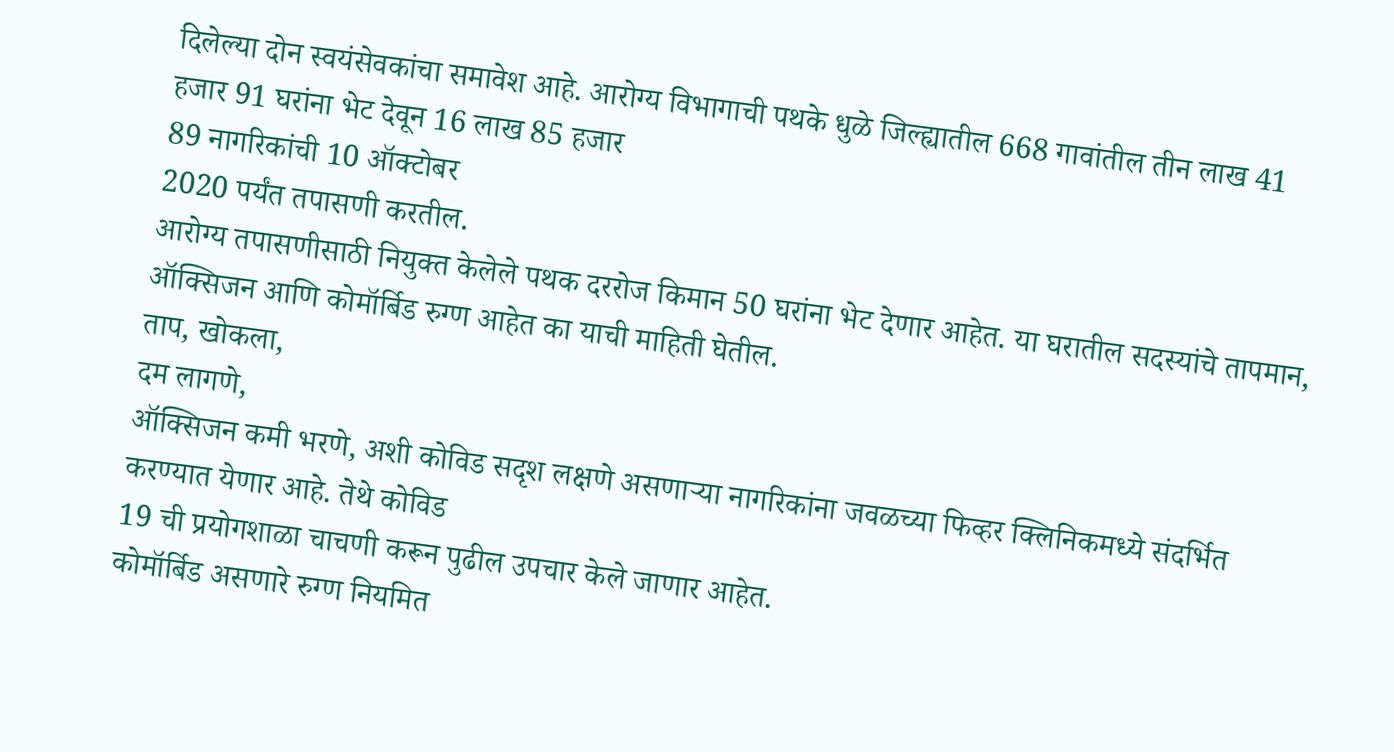दिलेल्या दोन स्वयंसेवकांचा समावेश आहे. आरोग्य विभागाची पथके धुळे जिल्ह्यातील 668 गावांतील तीन लाख 41 हजार 91 घरांना भेट देवून 16 लाख 85 हजार
89 नागरिकांची 10 ऑक्टोबर
2020 पर्यंत तपासणी करतील.
आरोग्य तपासणीसाठी नियुक्त केलेले पथक दररोज किमान 50 घरांना भेट देणार आहेत. या घरातील सदस्यांचे तापमान,
ऑक्सिजन आणि कोमॉर्बिड रुग्ण आहेत का याची माहिती घेतील.
ताप, खोकला,
दम लागणे,
ऑक्सिजन कमी भरणे, अशी कोविड सदृश लक्षणे असणाऱ्या नागरिकांना जवळच्या फिव्हर क्लिनिकमध्ये संदर्भित करण्यात येणार आहे. तेथे कोविड
19 ची प्रयोगशाळा चाचणी करून पुढील उपचार केले जाणार आहेत.
कोमॉर्बिड असणारे रुग्ण नियमित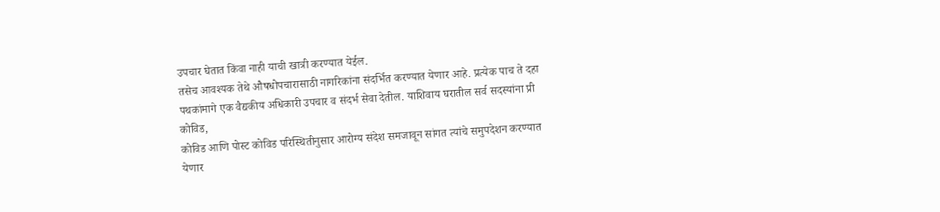उपचार घेतात किंवा नाही याची खात्री करण्यात येईल.
तसेच आवश्यक तेथे औषधोपचारासाठी नागरिकांना संदर्भित करण्यात येणार आहे. प्रत्येक पाच ते दहा पथकांमागे एक वैद्यकीय अधिकारी उपचार व संदर्भ सेवा देतील. याशिवाय घरातील सर्व सदस्यांना प्री कोविड,
कोविड आणि पोस्ट कोविड परिस्थितीनुसार आरोग्य संदेश समजावून सांगत त्यांचे समुपदेशन करण्यात येणार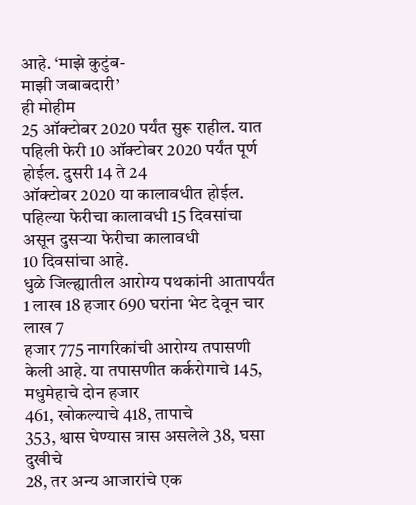आहे. ‘माझे कुटुंब-
माझी जबाबदारी’
ही मोहीम
25 ऑक्टोबर 2020 पर्यंत सुरू राहील. यात पहिली फेरी 10 ऑक्टोबर 2020 पर्यंत पूर्ण होईल. दुसरी 14 ते 24
ऑक्टोबर 2020 या कालावधीत होईल. पहिल्या फेरीचा कालावधी 15 दिवसांचा असून दुसऱ्या फेरीचा कालावधी
10 दिवसांचा आहे.
धुळे जिल्ह्यातील आरोग्य पथकांनी आतापर्यंत 1 लाख 18 हजार 690 घरांना भेट देवून चार लाख 7
हजार 775 नागरिकांची आरोग्य तपासणी केली आहे. या तपासणीत कर्करोगाचे 145, मधुमेहाचे दोन हजार
461, खोकल्याचे 418, तापाचे
353, श्वास घेण्यास त्रास असलेले 38, घसा दुखीचे
28, तर अन्य आजारांचे एक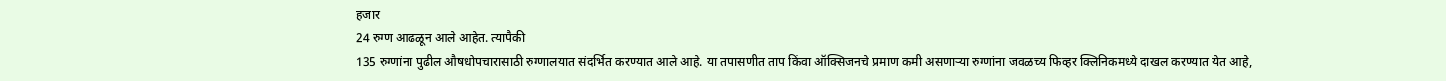हजार
24 रुग्ण आढळून आले आहेत. त्यापैकी
135 रुग्णांना पुढील औषधोपचारासाठी रुग्णालयात संदर्भित करण्यात आले आहे. या तपासणीत ताप किंवा ऑक्सिजनचे प्रमाण कमी असणाऱ्या रुग्णांना जवळच्य फिव्हर क्लिनिकमध्ये दाखल करण्यात येत आहे,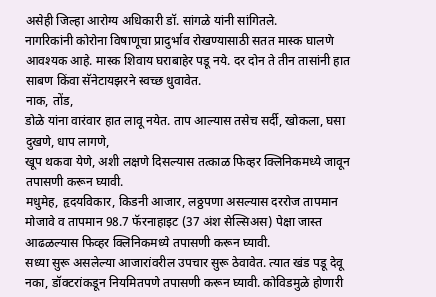असेही जिल्हा आरोग्य अधिकारी डॉ. सांगळे यांनी सांगितले.
नागरिकांनी कोरोना विषाणूचा प्रादुर्भाव रोखण्यासाठी सतत मास्क घालणे आवश्यक आहे. मास्क शिवाय घराबाहेर पडू नये. दर दोन ते तीन तासांनी हात साबण किंवा सॅनेटायझरने स्वच्छ धुवावेत.
नाक, तोंड,
डोळे यांना वारंवार हात लावू नयेत. ताप आल्यास तसेच सर्दी, खोकला, घसा दुखणे, धाप लागणे,
खूप थकवा येणे, अशी लक्षणे दिसल्यास तत्काळ फिव्हर क्लिनिकमध्ये जावून तपासणी करून घ्यावी.
मधुमेह, हृदयविकार, किडनी आजार, लठ्ठपणा असल्यास दररोज तापमान मोजावे व तापमान 98.7 फॅरनाहाइट (37 अंश सेल्सिअस) पेक्षा जास्त आढळल्यास फिव्हर क्लिनिकमध्ये तपासणी करून घ्यावी.
सध्या सुरू असलेल्या आजारांवरील उपचार सुरू ठेवावेत. त्यात खंड पडू देवू नका, डॉक्टरांकडून नियमितपणे तपासणी करून घ्यावी. कोविडमुळे होणारी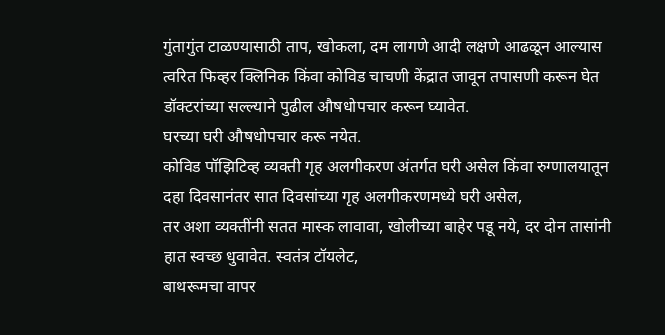गुंतागुंत टाळण्यासाठी ताप, खोकला, दम लागणे आदी लक्षणे आढळून आल्यास त्वरित फिव्हर क्लिनिक किंवा कोविड चाचणी केंद्रात जावून तपासणी करून घेत डॉक्टरांच्या सल्ल्याने पुढील औषधोपचार करून घ्यावेत.
घरच्या घरी औषधोपचार करू नयेत.
कोविड पॉझिटिव्ह व्यक्ती गृह अलगीकरण अंतर्गत घरी असेल किंवा रुग्णालयातून दहा दिवसानंतर सात दिवसांच्या गृह अलगीकरणमध्ये घरी असेल,
तर अशा व्यक्तींनी सतत मास्क लावावा, खोलीच्या बाहेर पडू नये, दर दोन तासांनी हात स्वच्छ धुवावेत. स्वतंत्र टॉयलेट,
बाथरूमचा वापर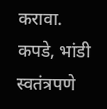करावा. कपडे, भांडी स्वतंत्रपणे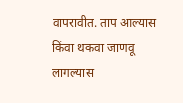वापरावीत. ताप आल्यास किंवा थकवा जाणवू लागल्यास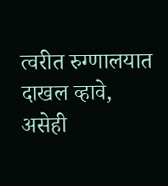त्वरीत रुग्णालयात दाखल व्हावे, असेही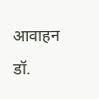आवाहन डॉ.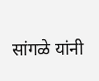सांगळे यांनी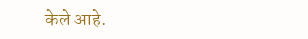केले आहे.